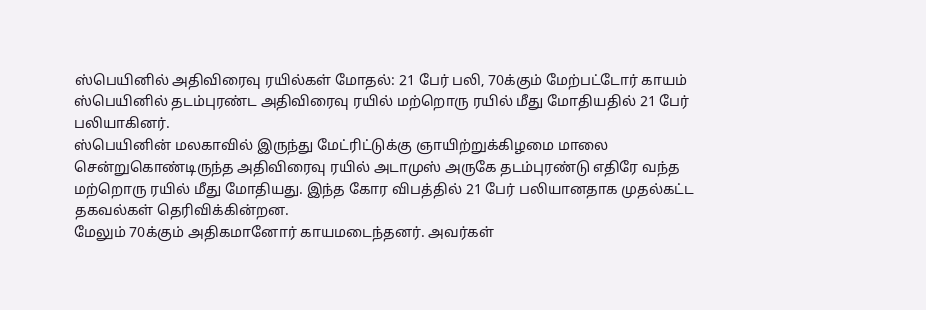ஸ்பெயினில் அதிவிரைவு ரயில்கள் மோதல்: 21 பேர் பலி, 70க்கும் மேற்பட்டோர் காயம்
ஸ்பெயினில் தடம்புரண்ட அதிவிரைவு ரயில் மற்றொரு ரயில் மீது மோதியதில் 21 பேர் பலியாகினர்.
ஸ்பெயினின் மலகாவில் இருந்து மேட்ரிட்டுக்கு ஞாயிற்றுக்கிழமை மாலை சென்றுகொண்டிருந்த அதிவிரைவு ரயில் அடாமுஸ் அருகே தடம்புரண்டு எதிரே வந்த மற்றொரு ரயில் மீது மோதியது. இந்த கோர விபத்தில் 21 பேர் பலியானதாக முதல்கட்ட தகவல்கள் தெரிவிக்கின்றன.
மேலும் 70க்கும் அதிகமானோர் காயமடைந்தனர். அவர்கள்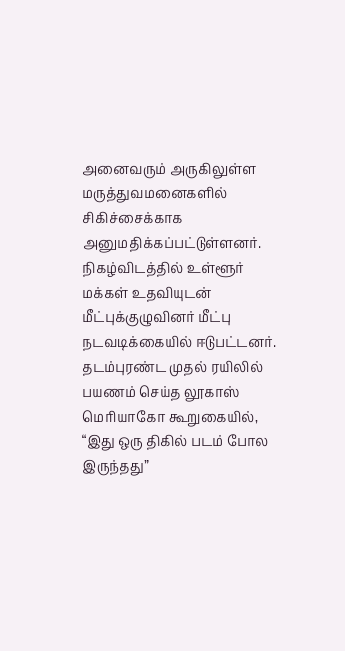அனைவரும் அருகிலுள்ள மருத்துவமனைகளில் சிகிச்சைக்காக அனுமதிக்கப்பட்டுள்ளனர். நிகழ்விடத்தில் உள்ளூர் மக்கள் உதவியுடன் மீட்புக்குழுவினர் மீட்பு நடவடிக்கையில் ஈடுபட்டனர்.
தடம்புரண்ட முதல் ரயிலில் பயணம் செய்த லூகாஸ் மெரியாகோ கூறுகையில், “இது ஒரு திகில் படம் போல இருந்தது”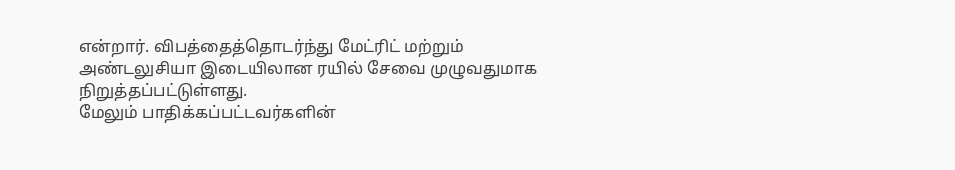என்றார். விபத்தைத்தொடர்ந்து மேட்ரிட் மற்றும் அண்டலுசியா இடையிலான ரயில் சேவை முழுவதுமாக நிறுத்தப்பட்டுள்ளது.
மேலும் பாதிக்கப்பட்டவர்களின்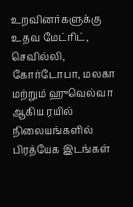உறவினர்களுக்கு உதவ மேட்ரிட், செவில்லி, கோர்டோபா, மலகா மற்றும் ஹுவெல்வா ஆகிய ரயில் நிலையங்களில் பிரத்யேக இடங்கள்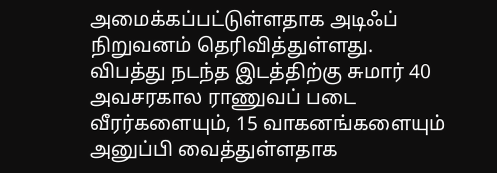அமைக்கப்பட்டுள்ளதாக அடிஃப் நிறுவனம் தெரிவித்துள்ளது.
விபத்து நடந்த இடத்திற்கு சுமார் 40 அவசரகால ராணுவப் படை வீரர்களையும், 15 வாகனங்களையும் அனுப்பி வைத்துள்ளதாக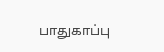பாதுகாப்பு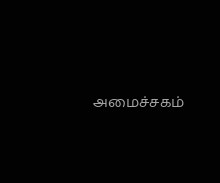அமைச்சகம்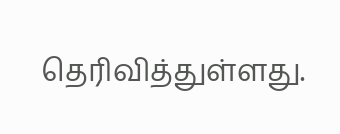தெரிவித்துள்ளது.